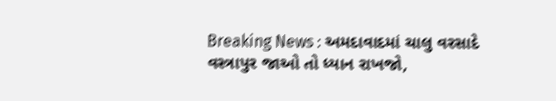Breaking News : અમદાવાદમાં ચાલુ વરસાદે વસ્ત્રાપુર જાઓ તો ધ્યાન રાખજો,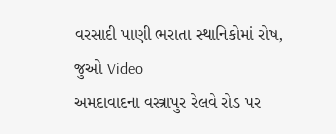વરસાદી પાણી ભરાતા સ્થાનિકોમાં રોષ, જુઓ Video
અમદાવાદના વસ્ત્રાપુર રેલવે રોડ પર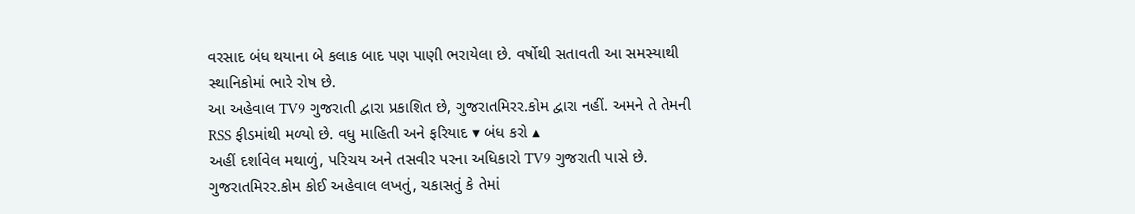વરસાદ બંધ થયાના બે કલાક બાદ પણ પાણી ભરાયેલા છે. વર્ષોથી સતાવતી આ સમસ્યાથી સ્થાનિકોમાં ભારે રોષ છે.
આ અહેવાલ TV9 ગુજરાતી દ્વારા પ્રકાશિત છે, ગુજરાતમિરર.કોમ દ્વારા નહીં. અમને તે તેમની RSS ફીડમાંથી મળ્યો છે. વધુ માહિતી અને ફરિયાદ ▾ બંધ કરો ▴
અહીં દર્શાવેલ મથાળું, પરિચય અને તસવીર પરના અધિકારો TV9 ગુજરાતી પાસે છે. ગુજરાતમિરર.કોમ કોઈ અહેવાલ લખતું, ચકાસતું કે તેમાં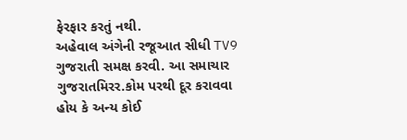ફેરફાર કરતું નથી.
અહેવાલ અંગેની રજૂઆત સીધી TV9 ગુજરાતી સમક્ષ કરવી. આ સમાચાર ગુજરાતમિરર.કોમ પરથી દૂર કરાવવા હોય કે અન્ય કોઈ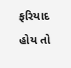ફરિયાદ હોય તો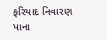ફરિયાદ નિવારણ પાના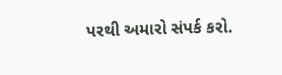પરથી અમારો સંપર્ક કરો.